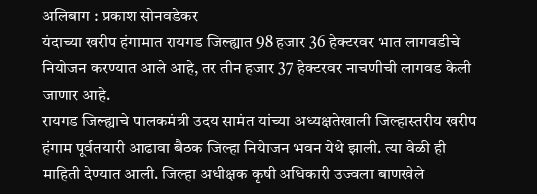अलिबाग : प्रकाश सोनवडेकर
यंदाच्या खरीप हंगामात रायगड जिल्ह्यात 98 हजार 36 हेक्टरवर भात लागवडीचे नियोजन करण्यात आले आहे, तर तीन हजार 37 हेक्टरवर नाचणीची लागवड केली जाणार आहे.
रायगड जिल्ह्याचे पालकमंत्री उदय सामंत यांच्या अध्यक्षतेखाली जिल्हास्तरीय खरीप हंगाम पूर्वतयारी आढावा बैठक जिल्हा नियेाजन भवन येथे झाली. त्या वेळी ही माहिती देण्यात आली. जिल्हा अधीक्षक कृषी अधिकारी उज्वला बाणखेले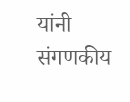यांनी संगणकीय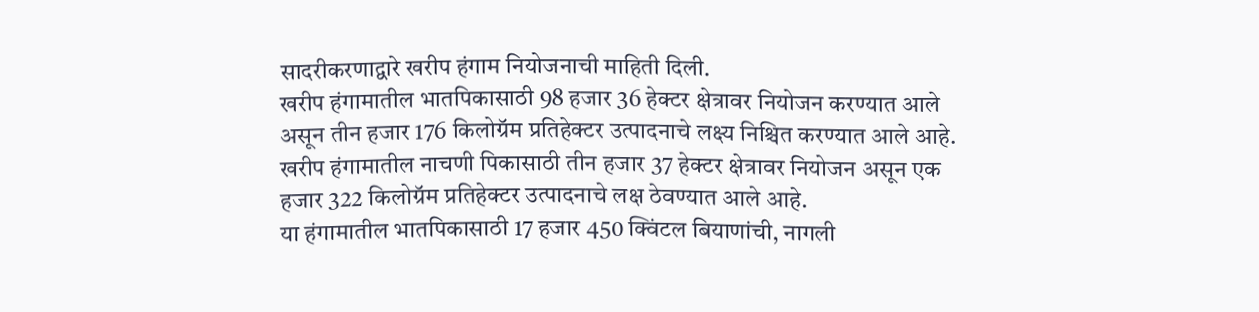सादरीकरणाद्वारे खरीप हंगाम नियोजनाची माहिती दिली.
खरीप हंगामातील भातपिकासाठी 98 हजार 36 हेक्टर क्षेत्रावर नियोजन करण्यात आले असून तीन हजार 176 किलोग्रॅम प्रतिहेक्टर उत्पादनाचे लक्ष्य निश्चित करण्यात आले आहे. खरीप हंगामातील नाचणी पिकासाठी तीन हजार 37 हेक्टर क्षेत्रावर नियोजन असून एक हजार 322 किलोग्रॅम प्रतिहेक्टर उत्पादनाचे लक्ष ठेवण्यात आले आहे.
या हंगामातील भातपिकासाठी 17 हजार 450 क्विंटल बियाणांची, नागली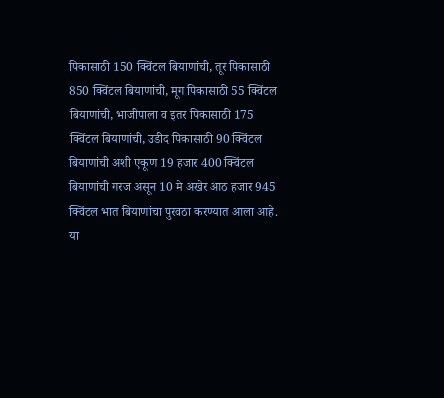पिकासाठी 150 क्विंटल बियाणांची, तूर पिकासाठी 850 क्विंटल बियाणांची, मूग पिकासाठी 55 क्विंटल बियाणांची, भाजीपाला व इतर पिकासाठी 175 क्विंटल बियाणांची, उडीद पिकासाठी 90 क्विंटल बियाणांची अशी एकूण 19 हजार 400 क्विंटल बियाणांची गरज असून 10 मे अखेर आठ हजार 945 क्विंटल भात बियाणांचा पुरवठा करण्यात आला आहे.
या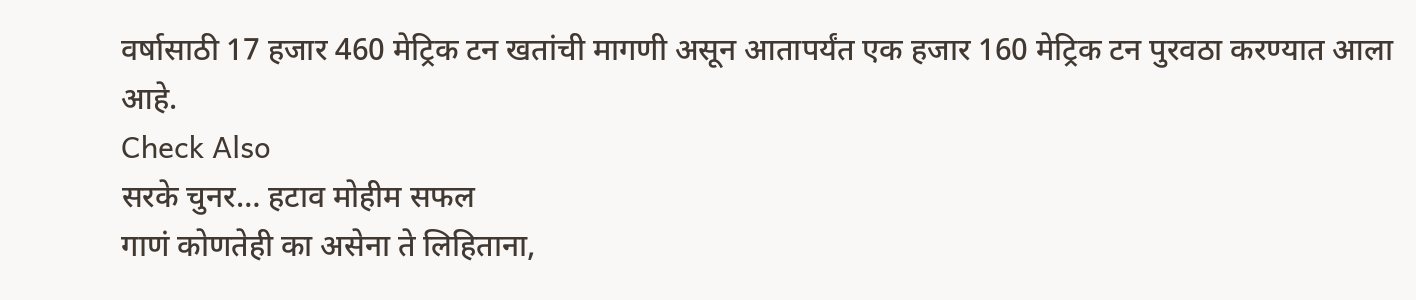वर्षासाठी 17 हजार 460 मेट्रिक टन खतांची मागणी असून आतापर्यंत एक हजार 160 मेट्रिक टन पुरवठा करण्यात आला आहे.
Check Also
सरके चुनर… हटाव मोहीम सफल
गाणं कोणतेही का असेना ते लिहिताना,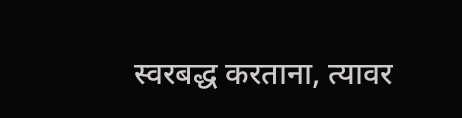स्वरबद्ध करताना, त्यावर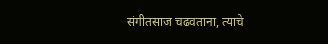संगीतसाज चढवताना, त्याचे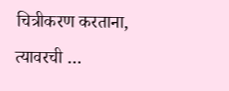चित्रीकरण करताना, त्यावरची …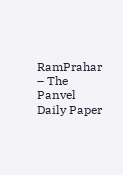RamPrahar – The Panvel Daily Paper